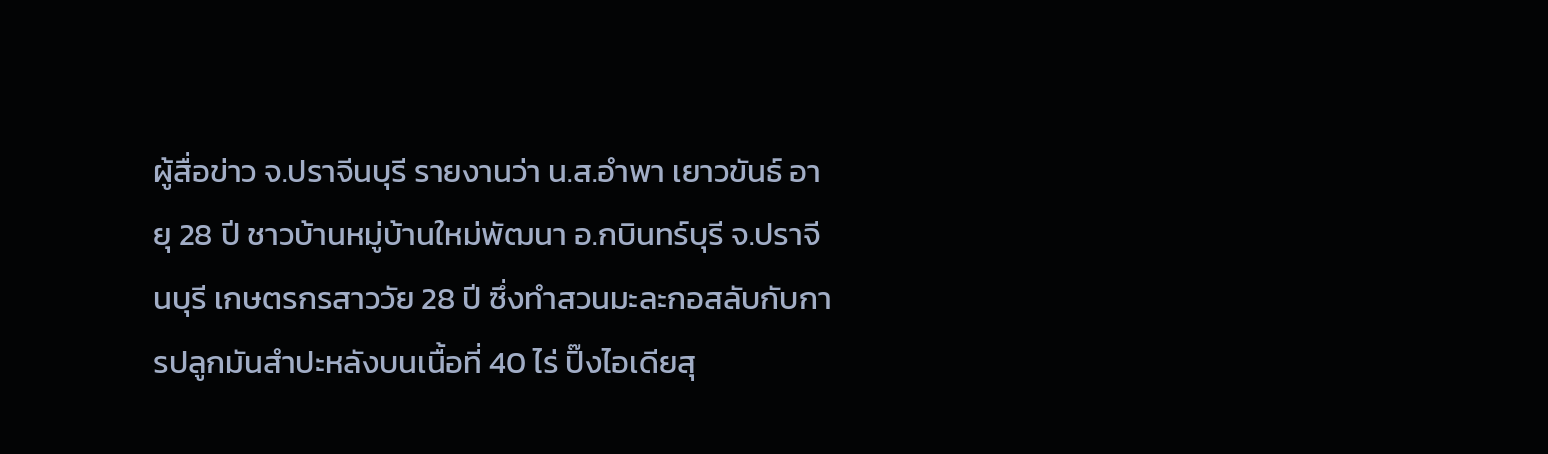ผู้สื่อข่าว จ.ปราจีนบุรี รายงานว่า น.ส.อำพา เยาวขันธ์ อายุ 28 ปี ชาวบ้านหมู่บ้านใหม่พัฒนา อ.กบินทร์บุรี จ.ปราจีนบุรี เกษตรกรสาววัย 28 ปี ซึ่งทำสวนมะละกอสลับกับการปลูกมันสำปะหลังบนเนื้อที่ 40 ไร่ ปิ๊งไอเดียสุ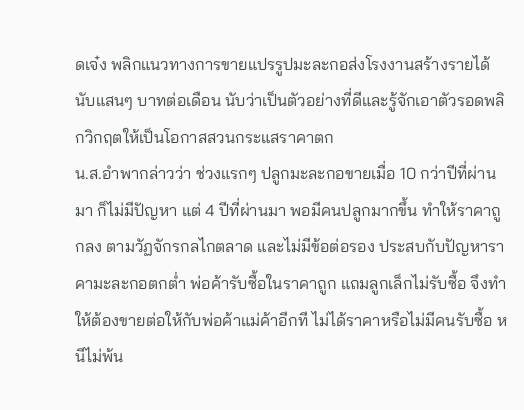ดเจ๋ง พลิกแนวทางการขายแปรรูปมะละกอส่งโรงงานสร้างรายได้นับแสนๆ บาทต่อเดือน นับว่าเป็นตัวอย่างที่ดีและรู้จักเอาตัวรอดพลิกวิกฤตให้เป็นโอกาสสวนกระแสราคาตก
น.ส.อำพากล่าวว่า ช่วงแรกๆ ปลูกมะละกอขายเมื่อ 10 กว่าปีที่ผ่านมา ก็ไม่มีปัญหา แต่ 4 ปีที่ผ่านมา พอมีคนปลูกมากขึ้น ทำให้ราคาถูกลง ตามวัฏจักรกลไกตลาด และไม่มีข้อต่อรอง ประสบกับปัญหาราคามะละกอตกต่ำ พ่อค้ารับซื้อในราคาถูก แถมลูกเล็กไม่รับซื้อ จึงทำให้ต้องขายต่อให้กับพ่อค้าแม่ค้าอีกที ไม่ได้ราคาหรือไม่มีคนรับซื้อ หนีไม่พ้น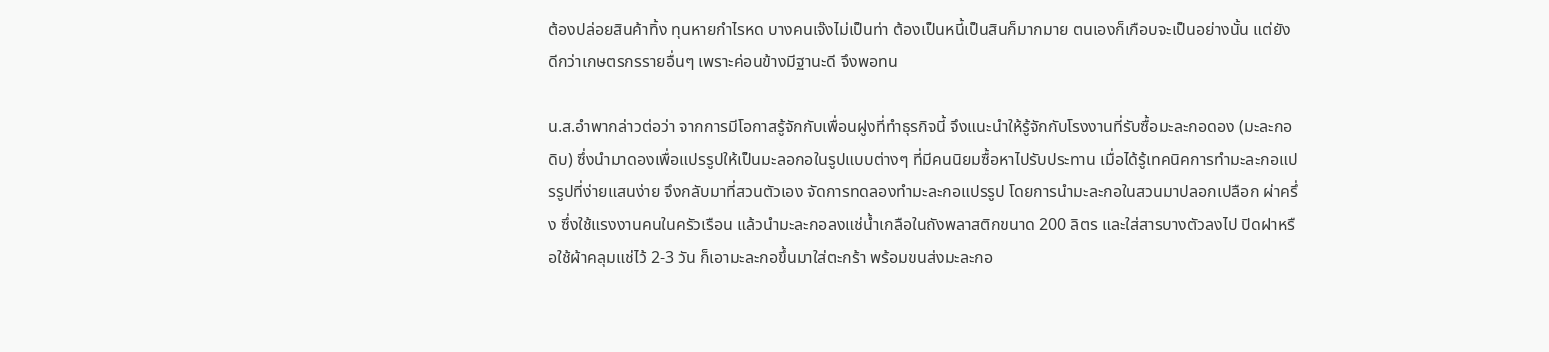ต้องปล่อยสินค้าทิ้ง ทุนหายกำไรหด บางคนเจ๊งไม่เป็นท่า ต้องเป็นหนี้เป็นสินก็มากมาย ตนเองก็เกือบจะเป็นอย่างนั้น แต่ยังดีกว่าเกษตรกรรายอื่นๆ เพราะค่อนข้างมีฐานะดี จึงพอทน

น.ส.อำพากล่าวต่อว่า จากการมีโอกาสรู้จักกับเพื่อนฝูงที่ทำธุรกิจนี้ จึงแนะนำให้รู้จักกับโรงงานที่รับซื้อมะละกอดอง (มะละกอดิบ) ซึ่งนำมาดองเพื่อแปรรูปให้เป็นมะลอกอในรูปแบบต่างๆ ที่มีคนนิยมซื้อหาไปรับประทาน เมื่อได้รู้เทคนิคการทำมะละกอแปรรูปที่ง่ายแสนง่าย จึงกลับมาที่สวนตัวเอง จัดการทดลองทำมะละกอแปรรูป โดยการนำมะละกอในสวนมาปลอกเปลือก ผ่าครึ่ง ซึ่งใช้แรงงานคนในครัวเรือน แล้วนำมะละกอลงแช่น้ำเกลือในถังพลาสติกขนาด 200 ลิตร และใส่สารบางตัวลงไป ปิดฝาหรือใช้ผ้าคลุมแช่ไว้ 2-3 วัน ก็เอามะละกอขึ้นมาใส่ตะกร้า พร้อมขนส่งมะละกอ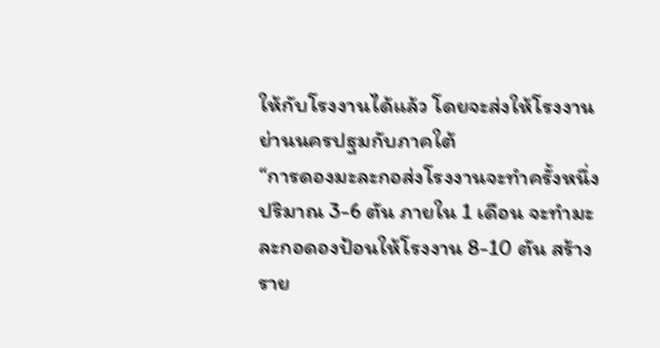ให้กับโรงงานได้แล้ว โดยจะส่งให้โรงงานย่านนครปฐมกับภาคใต้
“การดองมะละกอส่งโรงงานจะทำครั้งหนึ่งปริมาณ 3-6 ตัน ภายใน 1 เดือน จะทำมะละกอดองป้อนให้โรงงาน 8-10 ตัน สร้างราย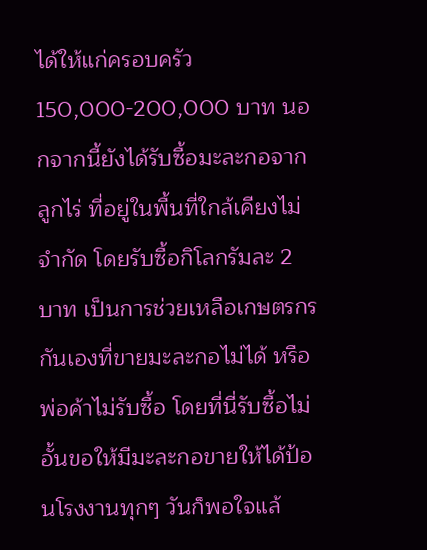ได้ให้แก่ครอบครัว 150,000-200,000 บาท นอกจากนี้ยังได้รับซื้อมะละกอจากลูกไร่ ที่อยู่ในพื้นที่ใกล้เคียงไม่จำกัด โดยรับซื้อกิโลกรัมละ 2 บาท เป็นการช่วยเหลือเกษตรกรกันเองที่ขายมะละกอไม่ได้ หรือพ่อค้าไม่รับซื้อ โดยที่นี่รับซื้อไม่อั้นขอให้มีมะละกอขายให้ได้ป้อนโรงงานทุกๆ วันก็พอใจแล้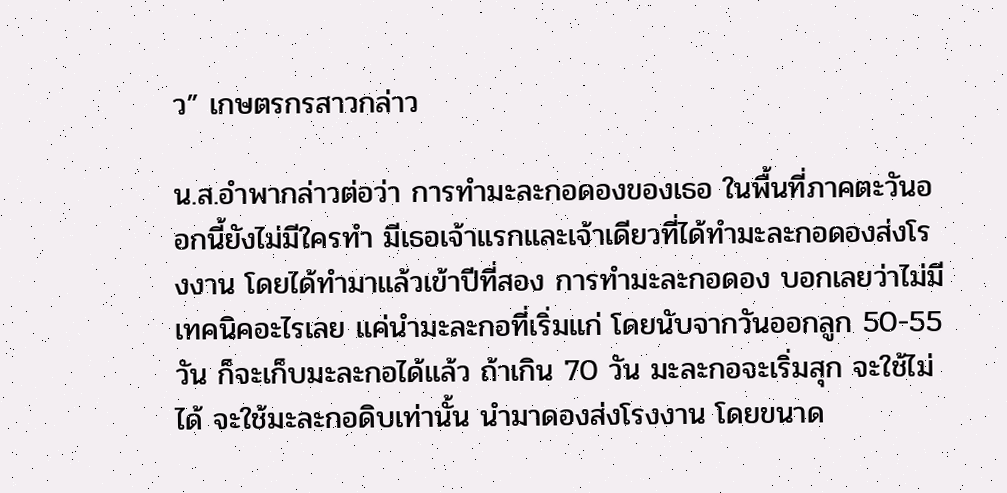ว” เกษตรกรสาวกล่าว

น.ส.อำพากล่าวต่อว่า การทำมะละกอดองของเธอ ในพื้นที่ภาคตะวันออกนี้ยังไม่มีใครทำ มีเธอเจ้าแรกและเจ้าเดียวที่ได้ทำมะละกอดองส่งโรงงาน โดยได้ทำมาแล้วเข้าปีที่สอง การทำมะละกอดอง บอกเลยว่าไม่มีเทคนิคอะไรเลย แค่นำมะละกอที่เริ่มแก่ โดยนับจากวันออกลูก 50-55 วัน ก็จะเก็บมะละกอได้แล้ว ถ้าเกิน 70 วัน มะละกอจะเริ่มสุก จะใช้ไม่ได้ จะใช้มะละกอดิบเท่านั้น นำมาดองส่งโรงงาน โดยขนาด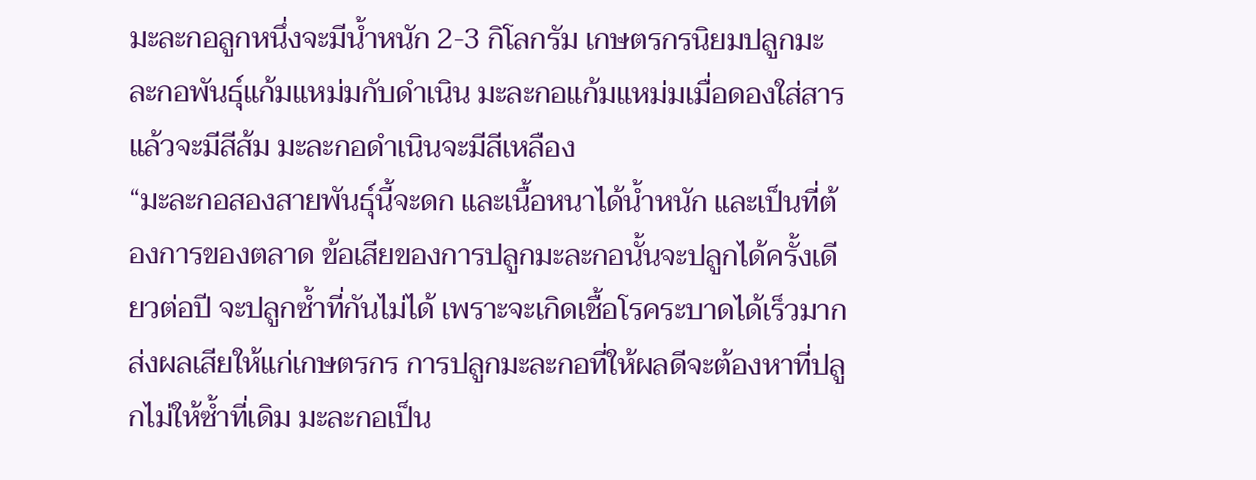มะละกอลูกหนึ่งจะมีน้ำหนัก 2-3 กิโลกรัม เกษตรกรนิยมปลูกมะละกอพันธุ์แก้มแหม่มกับดำเนิน มะละกอแก้มแหม่มเมื่อดองใส่สารแล้วจะมีสีส้ม มะละกอดำเนินจะมีสีเหลือง
“มะละกอสองสายพันธุ์นี้จะดก และเนื้อหนาได้น้ำหนัก และเป็นที่ต้องการของตลาด ข้อเสียของการปลูกมะละกอนั้นจะปลูกได้ครั้งเดียวต่อปี จะปลูกซ้ำที่กันไม่ได้ เพราะจะเกิดเชื้อโรคระบาดได้เร็วมาก ส่งผลเสียให้แก่เกษตรกร การปลูกมะละกอที่ให้ผลดีจะต้องหาที่ปลูกไม่ให้ซ้ำที่เดิม มะละกอเป็น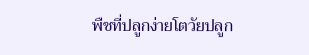พืชที่ปลูกง่ายโตวัยปลูก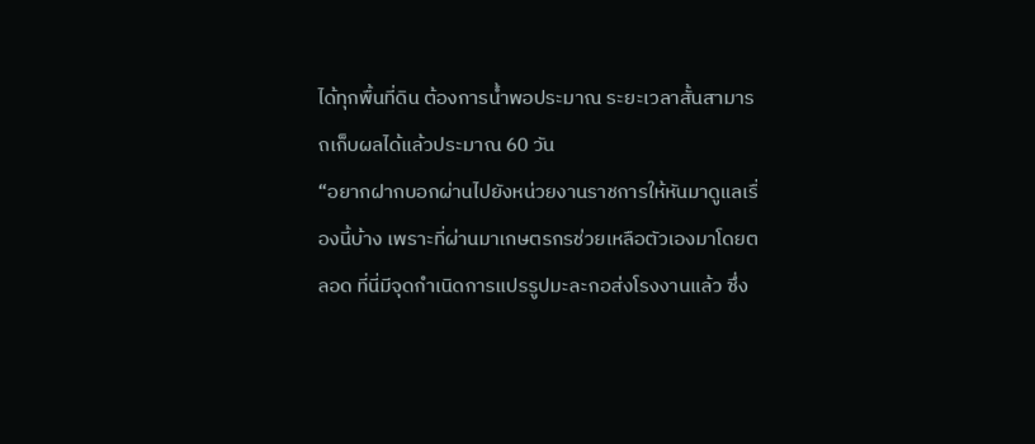ได้ทุกพื้นที่ดิน ต้องการน้ำพอประมาณ ระยะเวลาสั้นสามารถเก็บผลได้แล้วประมาณ 60 วัน
“อยากฝากบอกผ่านไปยังหน่วยงานราชการให้หันมาดูแลเรื่องนี้บ้าง เพราะที่ผ่านมาเกษตรกรช่วยเหลือตัวเองมาโดยตลอด ที่นี่มีจุดกำเนิดการแปรรูปมะละกอส่งโรงงานแล้ว ซึ่ง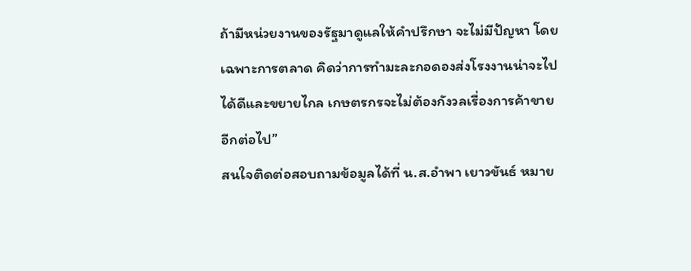ถ้ามีหน่วยงานของรัฐมาดูแลให้คำปรึกษา จะไม่มีปัญหา โดยเฉพาะการตลาด คิดว่าการทำมะละกอดองส่งโรงงานน่าจะไปได้ดีและขยายไกล เกษตรกรจะไม่ต้องกังวลเรื่องการค้าขายอีกต่อไป”
สนใจติดต่อสอบถามข้อมูลได้ที่ น.ส.อำพา เยาวขันธ์ หมาย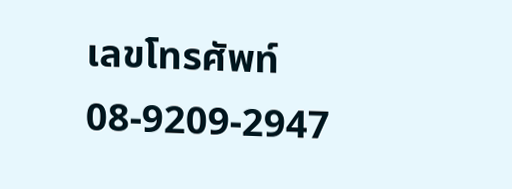เลขโทรศัพท์ 08-9209-2947